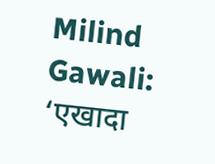Milind Gawali: ‘एखादा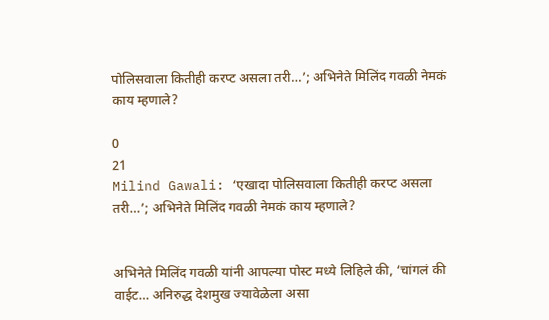पोलिसवाला कितीही करप्ट असला तरी…’; अभिनेते मिलिंद गवळी नेमकं काय म्हणाले?

0
21
Milind Gawali: ‘एखादा पोलिसवाला कितीही करप्ट असला तरी…’; अभिनेते मिलिंद गवळी नेमकं काय म्हणाले?


अभिनेते मिलिंद गवळी यांनी आपल्या पोस्ट मध्ये लिहिले की, ‘चांगलं की वाईट… अनिरुद्ध देशमुख ज्यावेळेला असा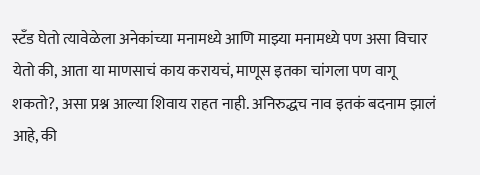स्टँड घेतो त्यावेळेला अनेकांच्या मनामध्ये आणि माझ्या मनामध्ये पण असा विचार येतो की, आता या माणसाचं काय करायचं, माणूस इतका चांगला पण वागू शकतो?, असा प्रश्न आल्या शिवाय राहत नाही. अनिरुद्धच नाव इतकं बदनाम झालं आहे, की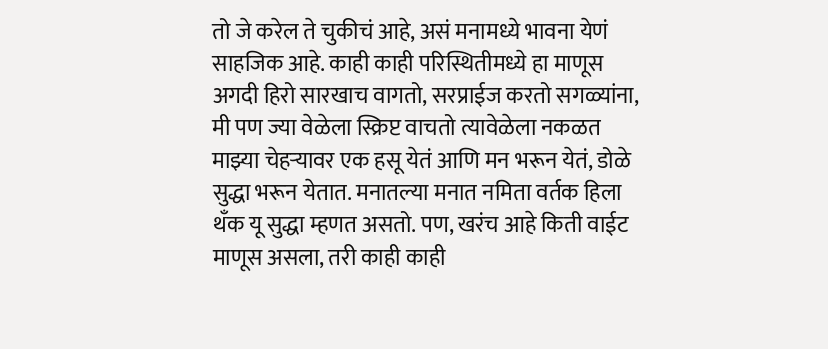तो जे करेल ते चुकीचं आहे, असं मनामध्ये भावना येणं साहजिक आहे. काही काही परिस्थितीमध्ये हा माणूस अगदी हिरो सारखाच वागतो, सरप्राईज करतो सगळ्यांना, मी पण ज्या वेळेला स्क्रिप्ट वाचतो त्यावेळेला नकळत माझ्या चेहऱ्यावर एक हसू येतं आणि मन भरून येतं, डोळे सुद्धा भरून येतात. मनातल्या मनात नमिता वर्तक हिला थँक यू सुद्धा म्हणत असतो. पण, खरंच आहे किती वाईट माणूस असला, तरी काही काही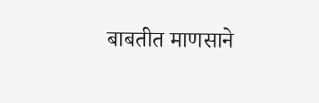बाबतीत माणसाने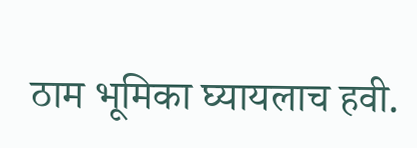ठाम भूमिका घ्यायलाच हवी.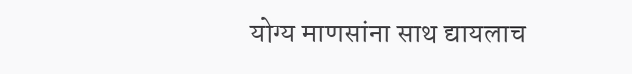योग्य माणसांना साथ द्यायलाच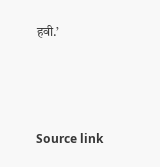हवी.’



Source link